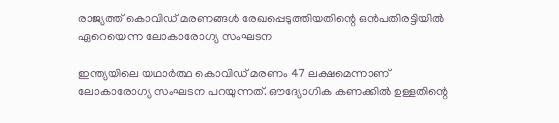രാജ്യത്ത് കൊവിഡ് മരണങ്ങള്‍ രേഖപ്പെടുത്തിയതിന്റെ ഒന്‍പതിരട്ടിയില്‍ ഏറെയെന്ന ലോകാരോഗ്യ സംഘടന

ഇന്ത്യയിലെ യഥാര്‍ത്ഥ കൊവിഡ് മരണം 47 ലക്ഷമെന്നാണ് ലോകാരോഗ്യ സംഘടന പറയുന്നത്. ഔദ്യോഗിക കണക്കില്‍ ഉള്ളതിന്റെ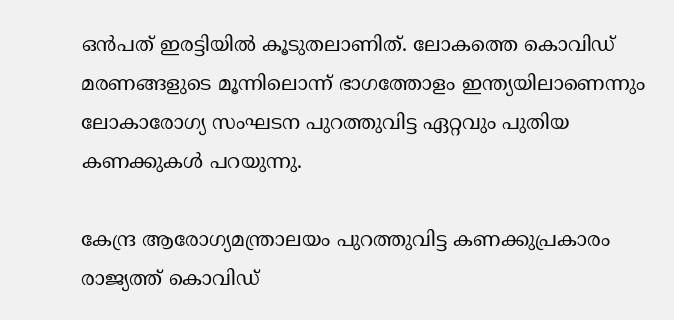ഒന്‍പത് ഇരട്ടിയില്‍ കൂടുതലാണിത്. ലോകത്തെ കൊവിഡ് മരണങ്ങളുടെ മൂന്നിലൊന്ന് ഭാഗത്തോളം ഇന്ത്യയിലാണെന്നും ലോകാരോഗ്യ സംഘടന പുറത്തുവിട്ട ഏറ്റവും പുതിയ കണക്കുകള്‍ പറയുന്നു.

കേന്ദ്ര ആരോഗ്യമന്ത്രാലയം പുറത്തുവിട്ട കണക്കുപ്രകാരം രാജ്യത്ത് കൊവിഡ്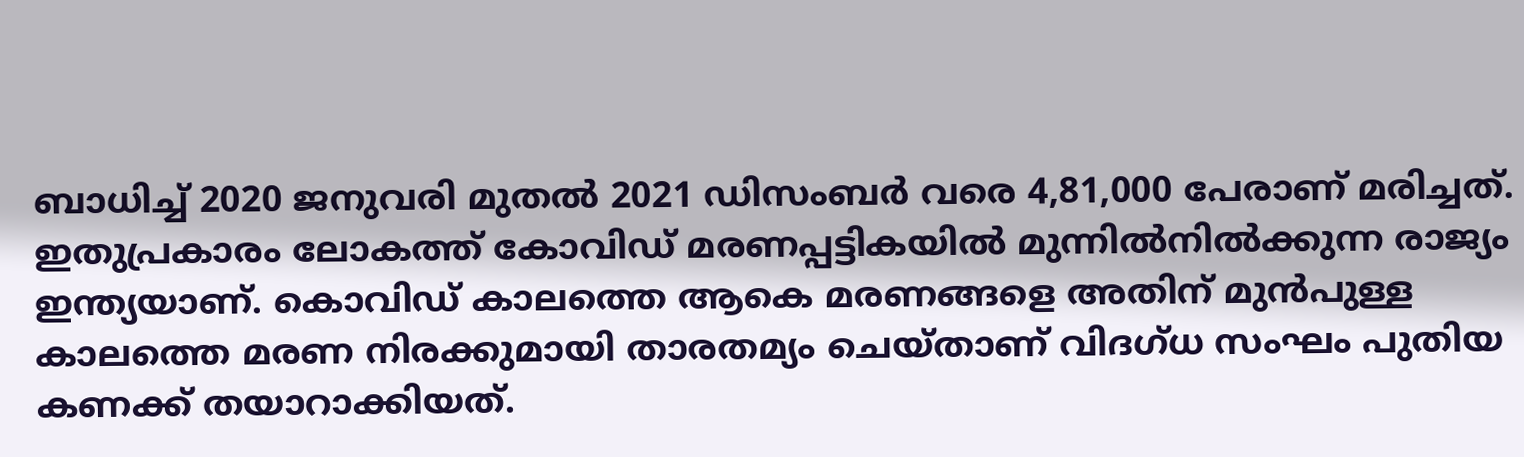ബാധിച്ച് 2020 ജനുവരി മുതല്‍ 2021 ഡിസംബര്‍ വരെ 4,81,000 പേരാണ് മരിച്ചത്. ഇതുപ്രകാരം ലോകത്ത് കോവിഡ് മരണപ്പട്ടികയില്‍ മുന്നില്‍നില്‍ക്കുന്ന രാജ്യം ഇന്ത്യയാണ്. കൊവിഡ് കാലത്തെ ആകെ മരണങ്ങളെ അതിന് മുന്‍പുള്ള കാലത്തെ മരണ നിരക്കുമായി താരതമ്യം ചെയ്താണ് വിദഗ്ധ സംഘം പുതിയ കണക്ക് തയാറാക്കിയത്.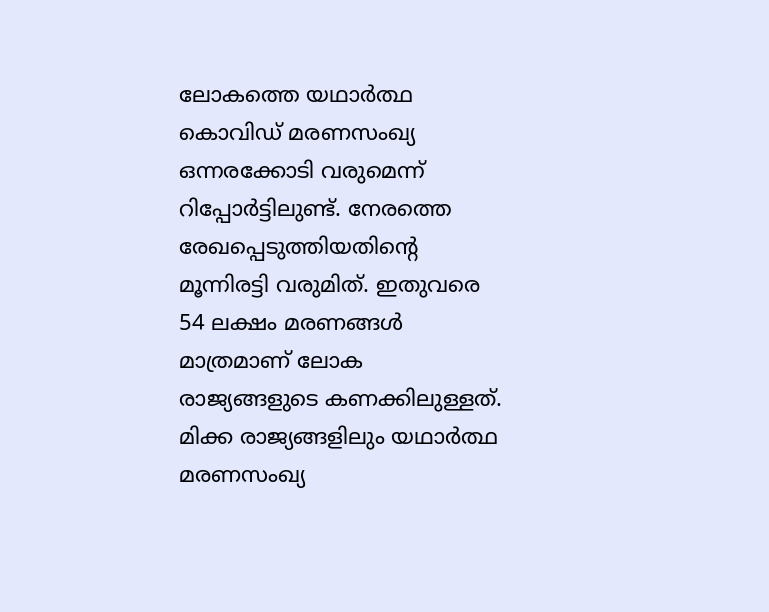ലോകത്തെ യഥാര്‍ത്ഥ കൊവിഡ് മരണസംഖ്യ ഒന്നരക്കോടി വരുമെന്ന് റിപ്പോര്‍ട്ടിലുണ്ട്. നേരത്തെ രേഖപ്പെടുത്തിയതിന്റെ മൂന്നിരട്ടി വരുമിത്. ഇതുവരെ 54 ലക്ഷം മരണങ്ങള്‍ മാത്രമാണ് ലോക രാജ്യങ്ങളുടെ കണക്കിലുള്ളത്. മിക്ക രാജ്യങ്ങളിലും യഥാര്‍ത്ഥ മരണസംഖ്യ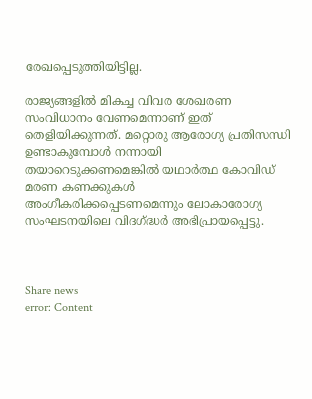രേഖപ്പെടുത്തിയിട്ടില്ല.

രാജ്യങ്ങളില്‍ മികച്ച വിവര ശേഖരണ സംവിധാനം വേണമെന്നാണ് ഇത് തെളിയിക്കുന്നത്. മറ്റൊരു ആരോഗ്യ പ്രതിസന്ധി ഉണ്ടാകുമ്പോള്‍ നന്നായി തയാറെടുക്കണമെങ്കില്‍ യഥാര്‍ത്ഥ കോവിഡ് മരണ കണക്കുകള്‍ അംഗീകരിക്കപ്പെടണമെന്നും ലോകാരോഗ്യ സംഘടനയിലെ വിദഗ്ദ്ധര്‍ അഭിപ്രായപ്പെട്ടു.



Share news
error: Content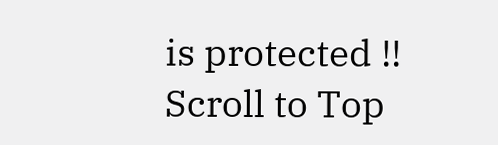is protected !!
Scroll to Top